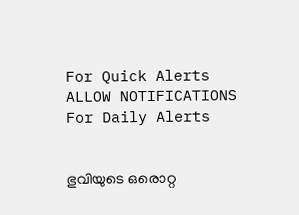For Quick Alerts
ALLOW NOTIFICATIONS
For Daily Alerts


ഭുവിയുടെ ഒരൊറ്റ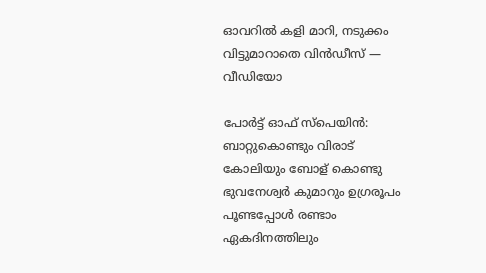ഓവറില്‍ കളി മാറി, നടുക്കം വിട്ടുമാറാതെ വിന്‍ഡീസ് — വീഡിയോ

പോര്‍ട്ട് ഓഫ് സ്‌പെയിന്‍: ബാറ്റുകൊണ്ടും വിരാട് കോലിയും ബോള് കൊണ്ടു ഭുവനേശ്വര്‍ കുമാറും ഉഗ്രരൂപം പൂണ്ടപ്പോള്‍ രണ്ടാം ഏകദിനത്തിലും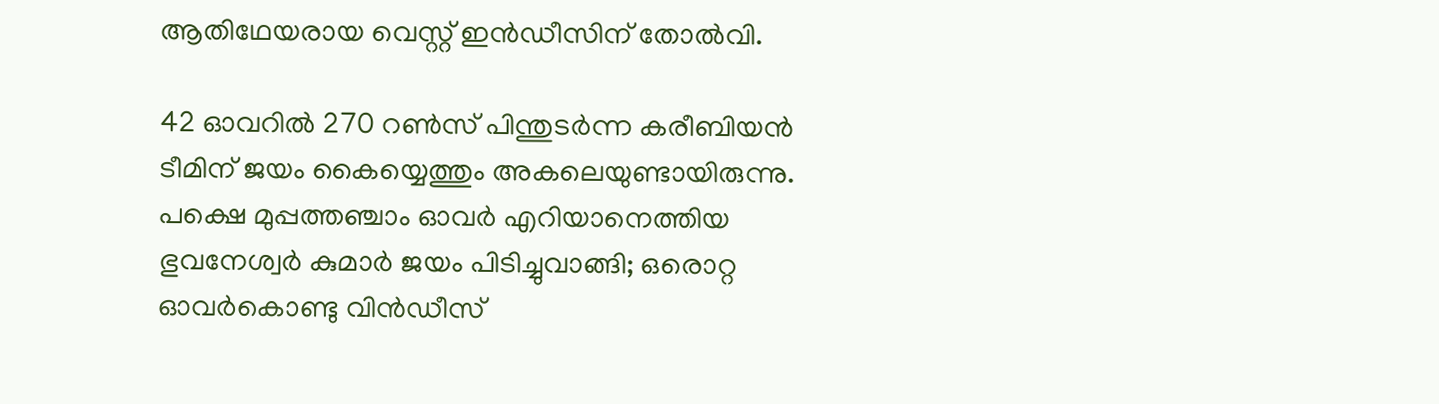ആതിഥേയരായ വെസ്റ്റ് ഇന്‍ഡീസിന് തോല്‍വി.

42 ഓവറില്‍ 270 റണ്‍സ് പിന്തുടര്‍ന്ന കരീബിയന്‍ ടീമിന് ജയം കൈയ്യെത്തും അകലെയുണ്ടായിരുന്നു. പക്ഷെ മുപ്പത്തഞ്ചാം ഓവര്‍ എറിയാനെത്തിയ ഭുവനേശ്വര്‍ കുമാര്‍ ജയം പിടിച്ചുവാങ്ങി; ഒരൊറ്റ ഓവര്‍കൊണ്ടു വിന്‍ഡീസ്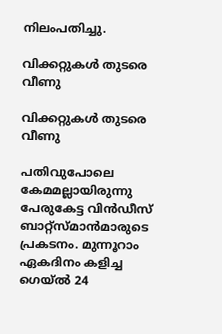നിലംപതിച്ചു.

വിക്കറ്റുകൾ തുടരെ വീണു

വിക്കറ്റുകൾ തുടരെ വീണു

പതിവുപോലെ കേമമല്ലായിരുന്നു പേരുകേട്ട വിന്‍ഡീസ് ബാറ്റ്‌സ്മാന്‍മാരുടെ പ്രകടനം. മുന്നൂറാം ഏകദിനം കളിച്ച ഗെയ്ല്‍ 24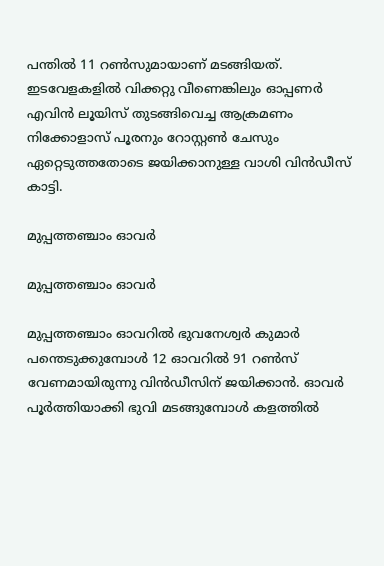പന്തില്‍ 11 റണ്‍സുമായാണ് മടങ്ങിയത്. ഇടവേളകളില്‍ വിക്കറ്റു വീണെങ്കിലും ഓപ്പണര്‍ എവിന്‍ ലൂയിസ് തുടങ്ങിവെച്ച ആക്രമണം നിക്കോളാസ് പൂരനും റോസ്റ്റണ്‍ ചേസും ഏറ്റെടുത്തതോടെ ജയിക്കാനുള്ള വാശി വിന്‍ഡീസ് കാട്ടി.

മുപ്പത്തഞ്ചാം ഓവർ

മുപ്പത്തഞ്ചാം ഓവർ

മുപ്പത്തഞ്ചാം ഓവറില്‍ ഭുവനേശ്വര്‍ കുമാര്‍ പന്തെടുക്കുമ്പോള്‍ 12 ഓവറില്‍ 91 റണ്‍സ് വേണമായിരുന്നു വിന്‍ഡീസിന് ജയിക്കാന്‍. ഓവര്‍ പൂര്‍ത്തിയാക്കി ഭുവി മടങ്ങുമ്പോള്‍ കളത്തില്‍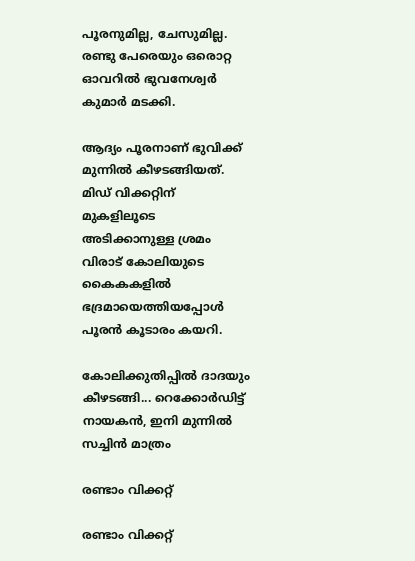പൂരനുമില്ല, ചേസുമില്ല. രണ്ടു പേരെയും ഒരൊറ്റ ഓവറില്‍ ഭുവനേശ്വര്‍ കുമാര്‍ മടക്കി.

ആദ്യം പൂരനാണ് ഭുവിക്ക് മുന്നില്‍ കീഴടങ്ങിയത്. മിഡ് വിക്കറ്റിന് മുകളിലൂടെ അടിക്കാനുള്ള ശ്രമം വിരാട് കോലിയുടെ കൈകകളില്‍ ഭദ്രമായെത്തിയപ്പോള്‍ പൂരന്‍ കൂടാരം കയറി.

കോലിക്കുതിപ്പില്‍ ദാദയും കീഴടങ്ങി... റെക്കോര്‍ഡിട്ട് നായകന്‍, ഇനി മുന്നില്‍ സച്ചിന്‍ മാത്രം

രണ്ടാം വിക്കറ്റ്

രണ്ടാം വിക്കറ്റ്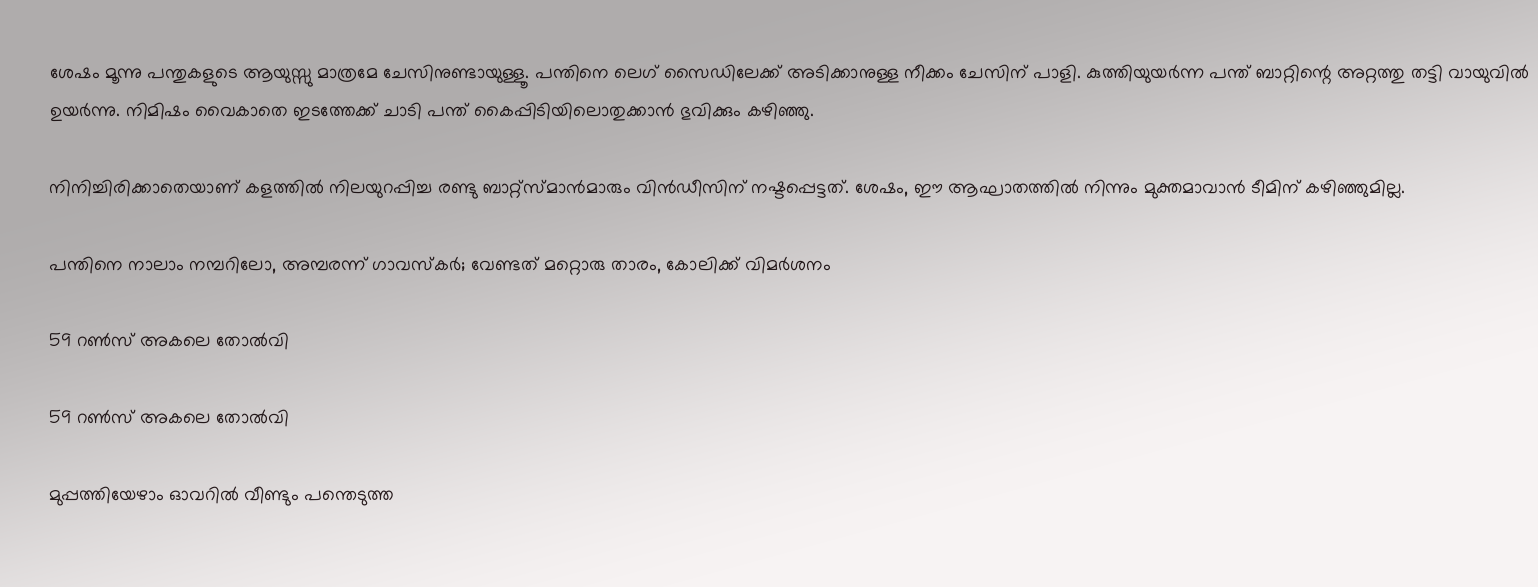ശേഷം മൂന്നു പന്തുകളുടെ ആയുസ്സു മാത്രമേ ചേസിനുണ്ടായുള്ളൂ. പന്തിനെ ലെഗ് സൈഡിലേക്ക് അടിക്കാനുള്ള നീക്കം ചേസിന് പാളി. കുത്തിയുയര്‍ന്ന പന്ത് ബാറ്റിന്റെ അറ്റത്തു തട്ടി വായുവില്‍ ഉയര്‍ന്നു. നിമിഷം വൈകാതെ ഇടത്തേക്ക് ചാടി പന്ത് കൈപ്പിടിയിലൊതുക്കാൻ ഭുവിക്കും കഴിഞ്ഞു.

നിനിച്ചിരിക്കാതെയാണ് കളത്തില്‍ നിലയുറപ്പിച്ച രണ്ടു ബാറ്റ്‌സ്മാന്‍മാരും വിന്‍ഡീസിന് നഷ്ടപ്പെട്ടത്. ശേഷം, ഈ ആഘാതത്തില്‍ നിന്നും മുക്തമാവാന്‍ ടീമിന് കഴിഞ്ഞുമില്ല.

പന്തിനെ നാലാം നമ്പറിലോ, അമ്പരന്ന് ഗാവസ്‌കര്‍; വേണ്ടത് മറ്റൊരു താരം, കോലിക്ക് വിമര്‍ശനം

59 റൺസ് അകലെ തോൽവി

59 റൺസ് അകലെ തോൽവി

മുപ്പത്തിയേഴാം ഓവറില്‍ വീണ്ടും പന്തെടുത്ത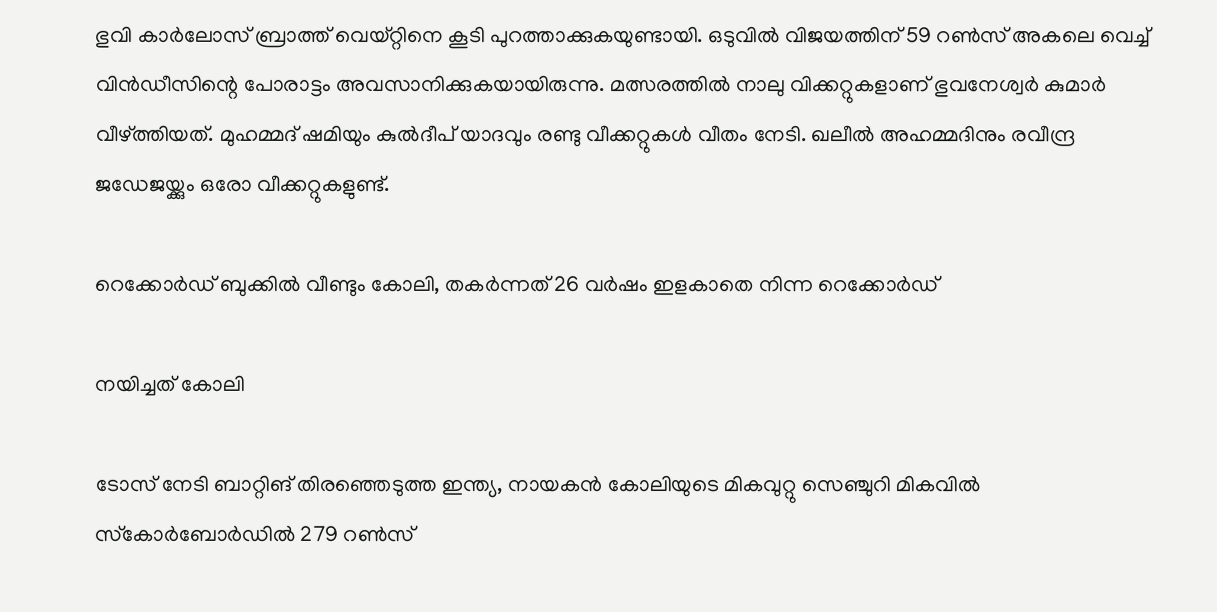ഭുവി കാര്‍ലോസ് ബ്രാത്ത് വെയ്റ്റിനെ കൂടി പുറത്താക്കുകയുണ്ടായി. ഒടുവില്‍ വിജയത്തിന് 59 റണ്‍സ് അകലെ വെച്ച് വിന്‍ഡീസിന്റെ പോരാട്ടം അവസാനിക്കുകയായിരുന്നു. മത്സരത്തില്‍ നാലു വിക്കറ്റുകളാണ് ഭുവനേശ്വര്‍ കുമാര്‍ വീഴ്ത്തിയത്. മുഹമ്മദ് ഷമിയും കുല്‍ദീപ് യാദവും രണ്ടു വീക്കറ്റുകള്‍ വീതം നേടി. ഖലീല്‍ അഹമ്മദിനും രവീന്ദ്ര ജഡേജയ്ക്കും ഒരോ വീക്കറ്റുകളുണ്ട്.

റെക്കോര്‍ഡ് ബുക്കില്‍ വീണ്ടും കോലി, തകര്‍ന്നത് 26 വര്‍ഷം ഇളകാതെ നിന്ന റെക്കോര്‍ഡ്

നയിച്ചത് കോലി

ടോസ് നേടി ബാറ്റിങ് തിരഞ്ഞെടുത്ത ഇന്ത്യ, നായകന്‍ കോലിയുടെ മികവുറ്റു സെഞ്ചുറി മികവില്‍ സ്‌കോര്‍ബോര്‍ഡില്‍ 279 റണ്‍സ്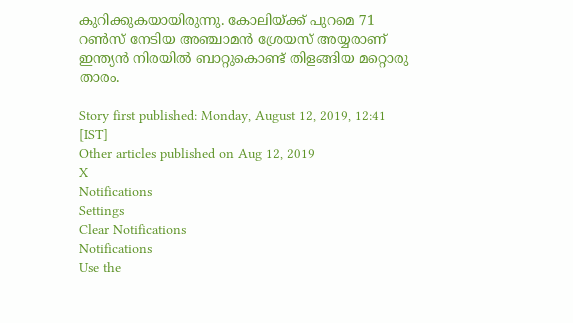കുറിക്കുകയായിരുന്നു. കോലിയ്ക്ക് പുറമെ 71 റണ്‍സ് നേടിയ അഞ്ചാമന്‍ ശ്രേയസ് അയ്യരാണ് ഇന്ത്യന്‍ നിരയില്‍ ബാറ്റുകൊണ്ട് തിളങ്ങിയ മറ്റൊരു താരം.

Story first published: Monday, August 12, 2019, 12:41 [IST]
Other articles published on Aug 12, 2019
X
Notifications
Settings
Clear Notifications
Notifications
Use the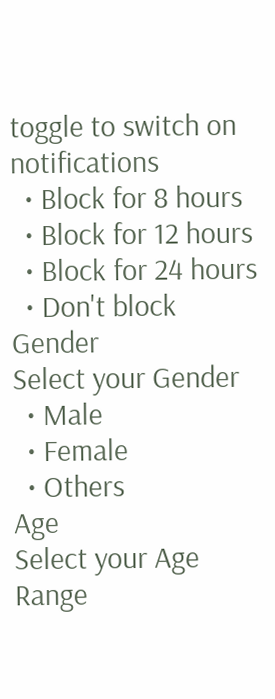toggle to switch on notifications
  • Block for 8 hours
  • Block for 12 hours
  • Block for 24 hours
  • Don't block
Gender
Select your Gender
  • Male
  • Female
  • Others
Age
Select your Age Range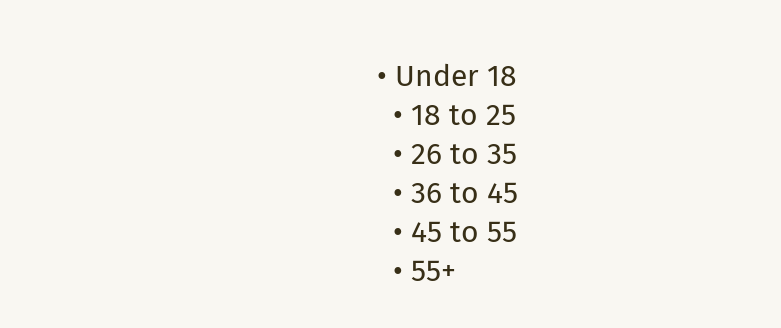• Under 18
  • 18 to 25
  • 26 to 35
  • 36 to 45
  • 45 to 55
  • 55+